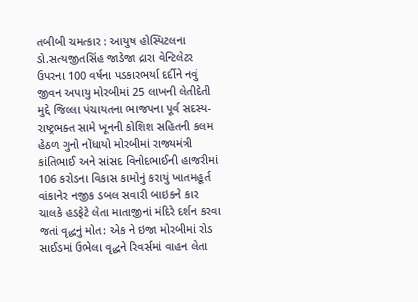તબીબી ચમત્કાર : આયુષ હોસ્પિટલના ડો.સત્યજીતસિંહ જાડેજા દ્રારા વેન્ટિલેટર ઉપરના 100 વર્ષના પડકારભર્યા દર્દીને નવું જીવન અપાયુ મોરબીમાં 25 લાખની લેતીદેતી મુદ્દે જિલ્લા પંચાયતના ભાજપના પૂર્વ સદસ્ય-રાષ્ટ્રભક્ત સામે ખૂનની કોશિશ સહિતની કલમ હેઠળ ગુનો નોંધાયો મોરબીમાં રાજ્યમંત્રી કાંતિભાઈ અને સાંસદ વિનોદભાઈની હાજરીમાં 106 કરોડના વિકાસ કામોનું કરાયું ખાતમહૂર્ત વાંકાનેર નજીક ડબલ સવારી બાઇકને કાર ચાલકે હડફેટે લેતા માતાજીનાં મંદિરે દર્શન કરવા જતાં વૃદ્ધનું મોત: એક ને ઇજા મોરબીમાં રોડ સાઈડમાં ઉભેલા વૃદ્ધને રિવર્સમાં વાહન લેતા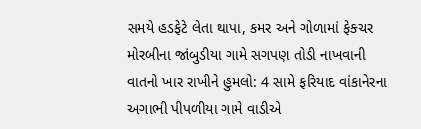સમયે હડફેટે લેતા થાપા, કમર અને ગોળામાં ફેક્ચર મોરબીના જાંબુડીયા ગામે સગપણ તોડી નાખવાની વાતનો ખાર રાખીને હુમલો: 4 સામે ફરિયાદ વાંકાનેરના અગાભી પીપળીયા ગામે વાડીએ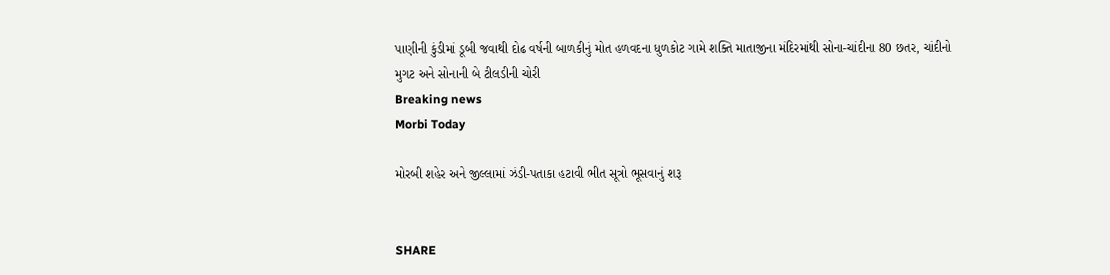પાણીની કુંડીમાં ડૂબી જવાથી દોઢ વર્ષની બાળકીનું મોત હળવદના ધુળકોટ ગામે શક્તિ માતાજીના મંદિરમાંથી સોના-ચાંદીના 80 છતર, ચાંદીનો મુગટ અને સોનાની બે ટીલડીની ચોરી
Breaking news
Morbi Today

મોરબી શહેર અને જીલ્લામાં ઝંડી-પતાકા હટાવી ભીત સૂત્રો ભૂસવાનું શરૂ


SHARE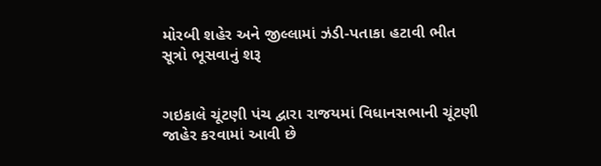મોરબી શહેર અને જીલ્લામાં ઝંડી-પતાકા હટાવી ભીત સૂત્રો ભૂસવાનું શરૂ


ગઇકાલે ચૂંટણી પંચ દ્વારા રાજયમાં વિધાનસભાની ચૂંટણી જાહેર કરવામાં આવી છે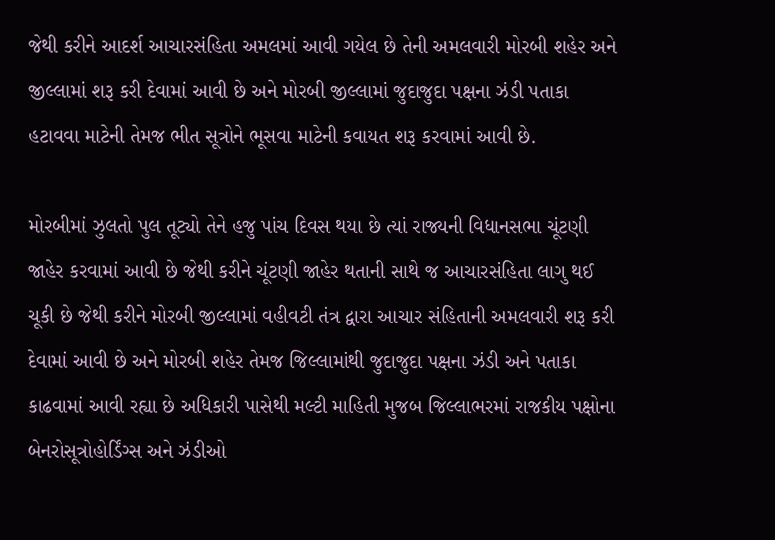જેથી કરીને આદર્શ આચારસંહિતા અમલમાં આવી ગયેલ છે તેની અમલવારી મોરબી શહેર અને જીલ્લામાં શરૂ કરી દેવામાં આવી છે અને મોરબી જીલ્લામાં જુદાજુદા પક્ષના ઝંડી પતાકા હટાવવા માટેની તેમજ ભીત સૂત્રોને ભૂસવા માટેની કવાયત શરૂ કરવામાં આવી છે.

મોરબીમાં ઝુલતો પુલ તૂટ્યો તેને હજુ પાંચ દિવસ થયા છે ત્યાં રાજ્યની વિધાનસભા ચૂંટણી જાહેર કરવામાં આવી છે જેથી કરીને ચૂંટણી જાહેર થતાની સાથે જ આચારસંહિતા લાગુ થઈ ચૂકી છે જેથી કરીને મોરબી જીલ્લામાં વહીવટી તંત્ર દ્વારા આચાર સંહિતાની અમલવારી શરૂ કરી દેવામાં આવી છે અને મોરબી શહેર તેમજ જિલ્લામાંથી જુદાજુદા પક્ષના ઝંડી અને પતાકા કાઢવામાં આવી રહ્યા છે અધિકારી પાસેથી મલ્ટી માહિતી મુજબ જિલ્લાભરમાં રાજકીય પક્ષોના બેનરોસૂત્રોહોર્ડિંગ્સ અને ઝંડીઓ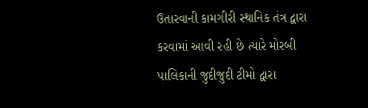ઉતારવાની કામગીરી સ્થાનિક તંત્ર દ્વારા કરવામાં આવી રહી છે ત્યારે મોરબી પાલિકાની જુદીજુદી ટીમો દ્વારા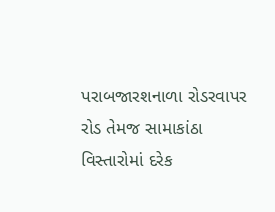પરાબજારશનાળા રોડરવાપર રોડ તેમજ સામાકાંઠા વિસ્તારોમાં દરેક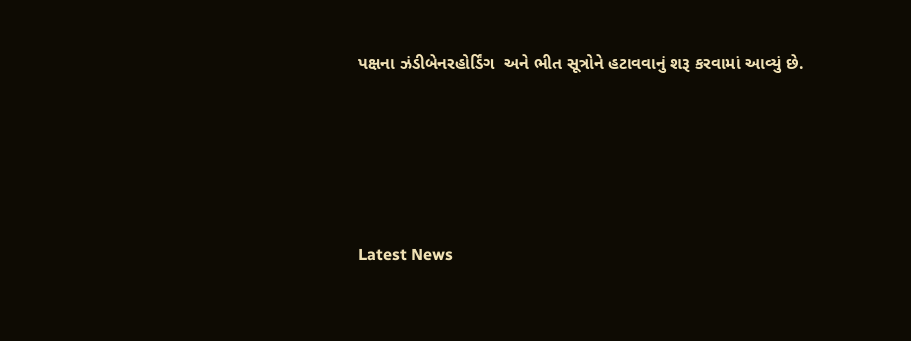પક્ષના ઝંડીબેનરહોર્ડિંગ  અને ભીત સૂત્રોને હટાવવાનું શરૂ કરવામાં આવ્યું છે.






Latest News